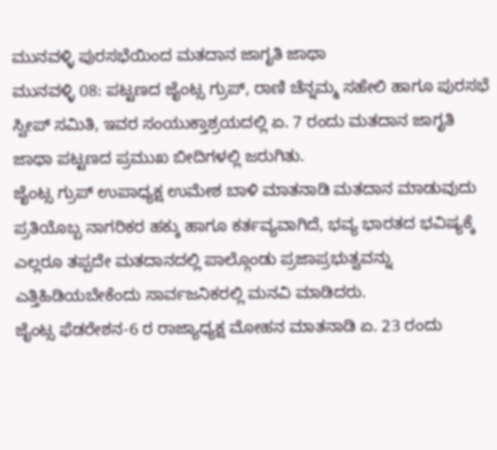ಮುನವಳ್ಳಿ ಪುರಸಭೆಯಿಂದ ಮತದಾನ ಜಾಗೃತಿ ಜಾಥಾ
ಮುನವಳ್ಳಿ 08: ಪಟ್ಟಣದ ಜೈಂಟ್ಸ ಗ್ರುಪ್, ರಾಣಿ ಚೆನ್ನಮ್ಮ ಸಹೇಲಿ ಹಾಗೂ ಪುರಸಭೆ ಸ್ವೀಪ್ ಸಮಿತಿ, ಇವರ ಸಂಯುಕ್ತಾಶ್ರಯದಲ್ಲಿ ಏ. 7 ರಂದು ಮತದಾನ ಜಾಗೃತಿ ಜಾಥಾ ಪಟ್ಟಣದ ಪ್ರಮುಖ ಬೀದಿಗಳಲ್ಲಿ ಜರುಗಿತು.
ಜೈಂಟ್ಸ ಗ್ರುಪ್ ಉಪಾಧ್ಯಕ್ಷ ಉಮೇಶ ಬಾಳಿ ಮಾತನಾಡಿ ಮತದಾನ ಮಾಡುವುದು ಪ್ರತಿಯೊಬ್ಬ ನಾಗರಿಕರ ಹಕ್ಕು ಹಾಗೂ ಕರ್ತವ್ಯವಾಗಿದೆ, ಭವ್ಯ ಭಾರತದ ಭವಿಷ್ಯಕ್ಕೆ ಎಲ್ಲರೂ ತಪ್ಪದೇ ಮತದಾನದಲ್ಲಿ ಪಾಲ್ಗೊಂಡು ಪ್ರಜಾಪ್ರಭುತ್ವವನ್ನು ಎತ್ತಿಹಿಡಿಯಬೇಕೆಂದು ಸಾರ್ವಜನಿಕರಲ್ಲಿ ಮನವಿ ಮಾಡಿದರು.
ಜೈಂಟ್ಸ ಫೆಡರೇಶನ-6 ರ ರಾಜ್ಯಾಧ್ಯಕ್ಷ ಮೋಹನ ಮಾತನಾಡಿ ಏ. 23 ರಂದು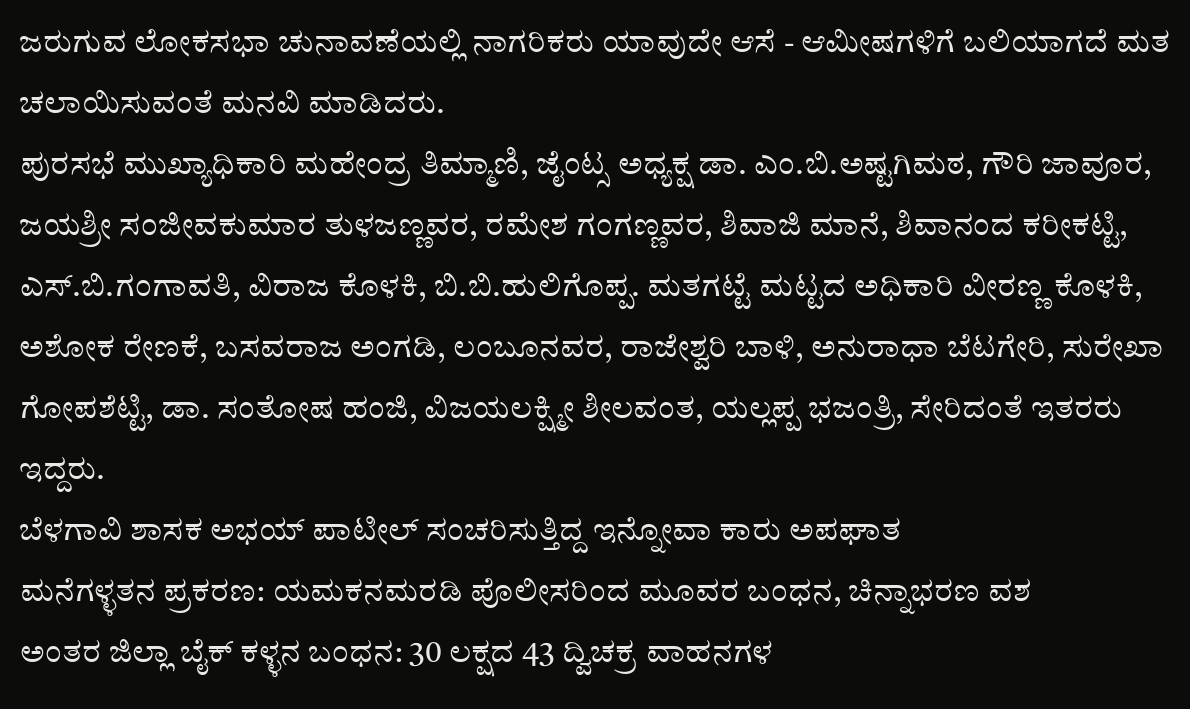ಜರುಗುವ ಲೋಕಸಭಾ ಚುನಾವಣೆಯಲ್ಲಿ ನಾಗರಿಕರು ಯಾವುದೇ ಆಸೆ - ಆಮೀಷಗಳಿಗೆ ಬಲಿಯಾಗದೆ ಮತ ಚಲಾಯಿಸುವಂತೆ ಮನವಿ ಮಾಡಿದರು.
ಪುರಸಭೆ ಮುಖ್ಯಾಧಿಕಾರಿ ಮಹೇಂದ್ರ ತಿಮ್ಮಾಣಿ, ಜೈಂಟ್ಸ ಅಧ್ಯಕ್ಷ ಡಾ. ಎಂ.ಬಿ.ಅಷ್ಟಗಿಮಠ, ಗೌರಿ ಜಾವೂರ, ಜಯಶ್ರೀ ಸಂಜೀವಕುಮಾರ ತುಳಜಣ್ಣವರ, ರಮೇಶ ಗಂಗಣ್ಣವರ, ಶಿವಾಜಿ ಮಾನೆ, ಶಿವಾನಂದ ಕರೀಕಟ್ಟಿ, ಎಸ್.ಬಿ.ಗಂಗಾವತಿ, ವಿರಾಜ ಕೊಳಕಿ, ಬಿ.ಬಿ.ಹುಲಿಗೊಪ್ಪ. ಮತಗಟ್ಟೆ ಮಟ್ಟದ ಅಧಿಕಾರಿ ವೀರಣ್ಣ ಕೊಳಕಿ, ಅಶೋಕ ರೇಣಕೆ, ಬಸವರಾಜ ಅಂಗಡಿ, ಲಂಬೂನವರ, ರಾಜೇಶ್ವರಿ ಬಾಳಿ, ಅನುರಾಧಾ ಬೆಟಗೇರಿ, ಸುರೇಖಾ ಗೋಪಶೆಟ್ಟಿ, ಡಾ. ಸಂತೋಷ ಹಂಜಿ, ವಿಜಯಲಕ್ಷ್ಮೀ ಶೀಲವಂತ, ಯಲ್ಲಪ್ಪ ಭಜಂತ್ರಿ, ಸೇರಿದಂತೆ ಇತರರು ಇದ್ದರು.
ಬೆಳಗಾವಿ ಶಾಸಕ ಅಭಯ್ ಪಾಟೀಲ್ ಸಂಚರಿಸುತ್ತಿದ್ದ ಇನ್ನೋವಾ ಕಾರು ಅಪಘಾತ
ಮನೆಗಳ್ಳತನ ಪ್ರಕರಣ: ಯಮಕನಮರಡಿ ಪೊಲೀಸರಿಂದ ಮೂವರ ಬಂಧನ, ಚಿನ್ನಾಭರಣ ವಶ
ಅಂತರ ಜಿಲ್ಲಾ ಬೈಕ್ ಕಳ್ಳನ ಬಂಧನ: 30 ಲಕ್ಷದ 43 ದ್ವಿಚಕ್ರ ವಾಹನಗಳ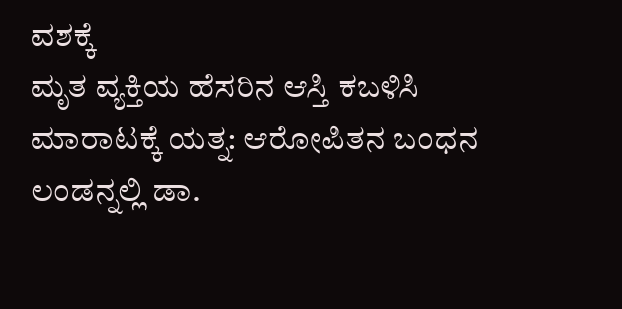ವಶಕ್ಕೆ
ಮೃತ ವ್ಯಕ್ತಿಯ ಹೆಸರಿನ ಆಸ್ತಿ ಕಬಳಿಸಿ ಮಾರಾಟಕ್ಕೆ ಯತ್ನ: ಆರೋಪಿತನ ಬಂಧನ
ಲಂಡನ್ನಲ್ಲಿ ಡಾ.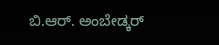ಬಿ.ಆರ್. ಅಂಬೇಡ್ಕರ್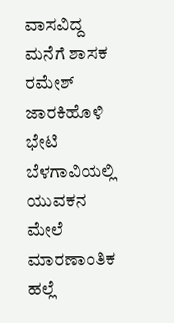ವಾಸವಿದ್ದ ಮನೆಗೆ ಶಾಸಕ ರಮೇಶ್ ಜಾರಕಿಹೊಳಿ ಭೇಟಿ
ಬೆಳಗಾವಿಯಲ್ಲಿ ಯುವಕನ ಮೇಲೆ ಮಾರಣಾಂತಿಕ ಹಲ್ಲೆ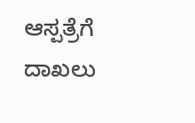ಆಸ್ಪತ್ರೆಗೆ ದಾಖಲು